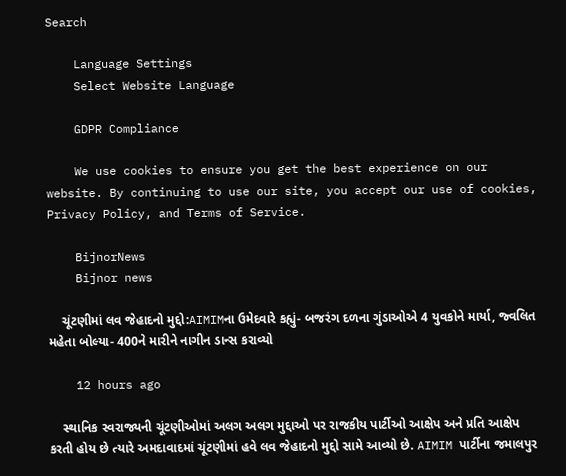Search

    Language Settings
    Select Website Language

    GDPR Compliance

    We use cookies to ensure you get the best experience on our website. By continuing to use our site, you accept our use of cookies, Privacy Policy, and Terms of Service.

    BijnorNews
    Bijnor news

    ચૂંટણીમાં લવ જેહાદનો મુદ્દો:AIMIMના ઉમેદવારે કહ્યું- બજરંગ દળના ગુંડાઓએ 4 યુવકોને માર્યા, જ્વલિત મહેતા બોલ્યા- 400ને મારીને નાગીન ડાન્સ કરાવ્યો

    12 hours ago

    સ્થાનિક સ્વરાજ્યની ચૂંટણીઓમાં અલગ અલગ મુદ્દાઓ પર રાજકીય પાર્ટીઓ આક્ષેપ અને પ્રતિ આક્ષેપ કરતી હોય છે ત્યારે અમદાવાદમાં ચૂંટણીમાં હવે લવ જેહાદનો મુદ્દો સામે આવ્યો છે. AIMIM પાર્ટીના જમાલપુર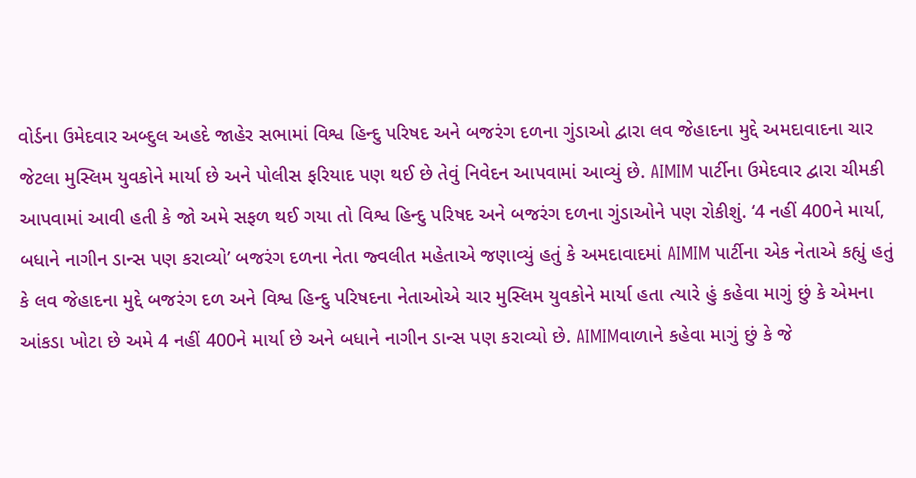વોર્ડના ઉમેદવાર અબ્દુલ અહદે જાહેર સભામાં વિશ્વ હિન્દુ પરિષદ અને બજરંગ દળના ગુંડાઓ દ્વારા લવ જેહાદના મુદ્દે અમદાવાદના ચાર જેટલા મુસ્લિમ યુવકોને માર્યા છે અને પોલીસ ફરિયાદ પણ થઈ છે તેવું નિવેદન આપવામાં આવ્યું છે. AIMIM પાર્ટીના ઉમેદવાર દ્વારા ચીમકી આપવામાં આવી હતી કે જો અમે સફળ થઈ ગયા તો વિશ્વ હિન્દુ પરિષદ અને બજરંગ દળના ગુંડાઓને પણ રોકીશું. ‘4 નહીં 400ને માર્યા, બધાને નાગીન ડાન્સ પણ કરાવ્યો’ બજરંગ દળના નેતા જ્વલીત મહેતાએ જણાવ્યું હતું કે અમદાવાદમાં AIMIM પાર્ટીના એક નેતાએ કહ્યું હતું કે લવ જેહાદના મુદ્દે બજરંગ દળ અને વિશ્વ હિન્દુ પરિષદના નેતાઓએ ચાર મુસ્લિમ યુવકોને માર્યા હતા ત્યારે હું કહેવા માગું છું કે એમના આંકડા ખોટા છે અમે 4 નહીં 400ને માર્યા છે અને બધાને નાગીન ડાન્સ પણ કરાવ્યો છે. AIMIMવાળાને કહેવા માગું છું કે જે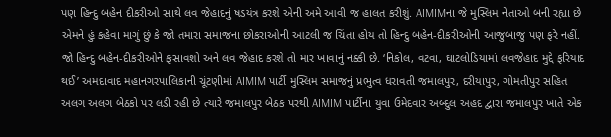પણ હિન્દુ બહેન દીકરીઓ સાથે લવ જેહાદનું ષડયંત્ર કરશે એની અમે આવી જ હાલત કરીશું. AIMIMના જે મુસ્લિમ નેતાઓ બની રહ્યા છે એમને હું કહેવા માગું છું કે જો તમારા સમાજના છોકરાઓની આટલી જ ચિંતા હોય તો હિન્દુ બહેન-દીકરીઓની આજુબાજુ પણ ફરે નહીં. જો હિન્દુ બહેન-દીકરીઓને ફસાવશો અને લવ જેહાદ કરશે તો માર ખાવાનું નક્કી છે. ‘નિકોલ, વટવા, ઘાટલોડિયામાં લવજેહાદ મુદ્દે ફરિયાદ થઈ’ અમદાવાદ મહાનગરપાલિકાની ચૂંટણીમાં AIMIM પાર્ટી મુસ્લિમ સમાજનું પ્રભુત્વ ધરાવતી જમાલપુર, દરીયાપુર, ગોમતીપુર સહિત અલગ અલગ બેઠકો પર લડી રહી છે ત્યારે જમાલપુર બેઠક પરથી AIMIM પાર્ટીના યુવા ઉમેદવાર અબ્દુલ અહદ દ્વારા જમાલપુર ખાતે એક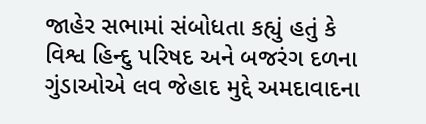જાહેર સભામાં સંબોધતા કહ્યું હતું કે વિશ્વ હિન્દુ પરિષદ અને બજરંગ દળના ગુંડાઓએ લવ જેહાદ મુદ્દે અમદાવાદના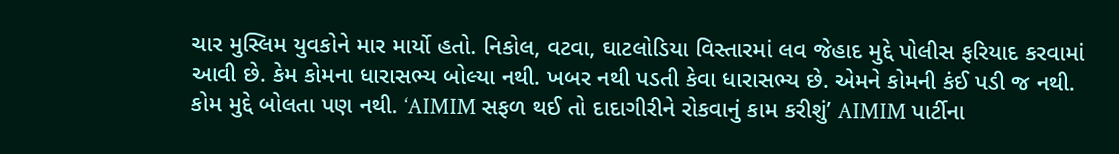ચાર મુસ્લિમ યુવકોને માર માર્યો હતો. નિકોલ, વટવા, ઘાટલોડિયા વિસ્તારમાં લવ જેહાદ મુદ્દે પોલીસ ફરિયાદ કરવામાં આવી છે. કેમ કોમના ધારાસભ્ય બોલ્યા નથી. ખબર નથી પડતી કેવા ધારાસભ્ય છે. એમને કોમની કંઈ પડી જ નથી. કોમ મુદ્દે બોલતા પણ નથી. ‘AIMIM સફળ થઈ તો દાદાગીરીને રોકવાનું કામ કરીશું’ AIMIM પાર્ટીના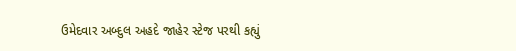ઉમેદવાર અબ્દુલ અહદે જાહેર સ્ટેજ પરથી કહ્યું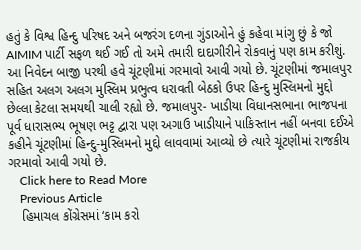હતું કે વિશ્વ હિન્દુ પરિષદ અને બજરંગ દળના ગુંડાઓને હું કહેવા માંગુ છું કે જો AIMIM પાર્ટી સફળ થઈ ગઈ તો અમે તમારી દાદાગીરીને રોકવાનું પણ કામ કરીશું. આ નિવેદન બાજી પરથી હવે ચૂંટણીમાં ગરમાવો આવી ગયો છે. ચૂંટણીમાં જમાલપુર સહિત અલગ અલગ મુસ્લિમ પ્રભુત્વ ધરાવતી બેઠકો ઉપર હિન્દુ મુસ્લિમનો મુદ્દો છેલ્લા કેટલા સમયથી ચાલી રહ્યો છે. જમાલપુર- ખાડીયા વિધાનસભાના ભાજપના પૂર્વ ધારાસભ્ય ભૂષણ ભટ્ટ દ્વારા પણ અગાઉ ખાડીયાને પાકિસ્તાન નહીં બનવા દઈએ કહીને ચૂંટણીમાં હિન્દુ-મુસ્લિમનો મુદ્દો લાવવામાં આવ્યો છે ત્યારે ચૂંટણીમાં રાજકીય ગરમાવો આવી ગયો છે.
    Click here to Read More
    Previous Article
    હિમાચલ કોંગ્રેસમાં ‘કામ કરો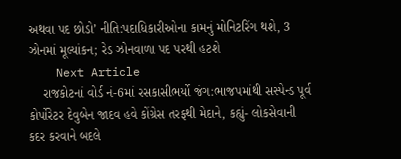અથવા પદ છોડો’ નીતિ:પદાધિકારીઓના કામનું મોનિટરિંગ થશે, 3 ઝોનમાં મૂલ્યાંકન; રેડ ઝોનવાળા પદ પરથી હટશે
    Next Article
    રાજકોટનાં વોર્ડ નં-6માં રસકાસીભર્યો જંગ:ભાજપમાંથી સસ્પેન્ડ પૂર્વ કોર્પોરેટર દેવુબેન જાદવ હવે કોંગ્રેસ તરફથી મેદાને, કહ્યું- લોકસેવાની કદર કરવાને બદલે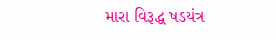મારા વિરૂદ્ધ ષડયંત્ર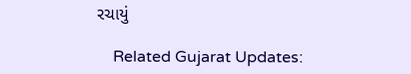રચાયું

    Related Gujarat Updates: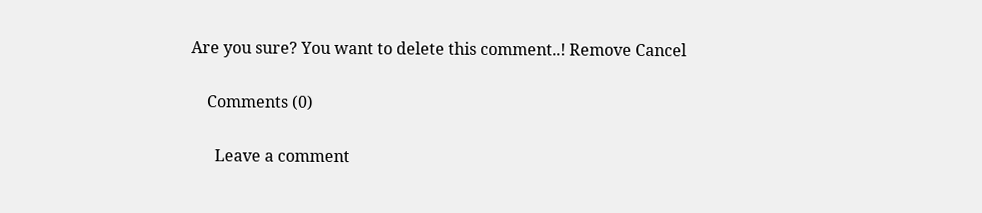Are you sure? You want to delete this comment..! Remove Cancel

    Comments (0)

      Leave a comment